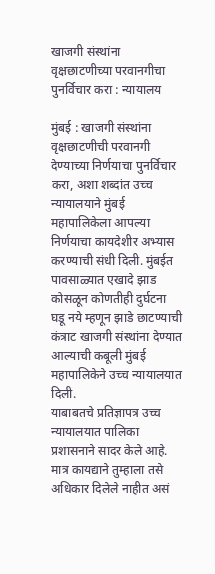खाजगी संस्थांना वृक्षछाटणीच्या परवानगीचा पुनर्विचार करा : न्यायालय

मुंबई : खाजगी संस्थांना वृक्षछाटणीची परवानगी देण्याच्या निर्णयाचा पुनर्विचार करा, अशा शब्दांत उच्च न्यायालयाने मुंबई महापालिकेला आपल्या निर्णयाचा कायदेशीर अभ्यास करण्याची संधी दिली. मुंबईत पावसाळ्यात एखादे झाड कोसळून कोणतीही दुर्घटना घडू नये म्हणून झाडे छाटण्याची कंत्राट खाजगी संस्थांना देण्यात आल्याची कबूली मुंबई महापालिकेने उच्च न्यायालयात दिली.
याबाबतचे प्रतिज्ञापत्र उच्च न्यायालयात पालिका प्रशासनाने सादर केले आहे. मात्र कायद्याने तुम्हाला तसे अधिकार दिलेले नाहीत असं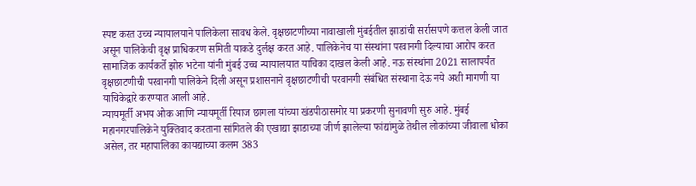स्पष्ट करत उच्च न्यायालयाने पालिकेला सावध केले. वृक्षछाटणीच्या नावाखाली मुंबईतील झाडांची सर्रासपणे कत्तल केली जात असून पालिकेची वृक्ष प्राधिकरण समिती याकडे दुर्लक्ष करत आहे. पालिकेनेच या संस्थांना परवानगी दिल्याचा आरोप करत सामाजिक कार्यकर्ते झोरु भटेना यांनी मुंबई उच्च न्यायालयात याचिका दाखल केली आहे. नऊ संस्थांना 2021 सालापर्यंत वृक्षछाटणीची परवानगी पालिकेने दिली असून प्रशासनाने वृक्षछाटणीची परवानगी संबंधित संस्थाना देऊ नये अशी मागणी या याचिकेद्वारे करण्यात आली आहे.
न्यायमूर्ती अभय ओक आणि न्यायमूर्ती रियाज छागला यांच्या खंडपीठासमोर या प्रकरणी सुनावणी सुरु आहे. मुंबई महानगरपालिकेने युक्तिवाद करताना सांगितले की एखाद्या झाडाच्या जीर्ण झालेल्या फांद्यांमुळे तेथील लोकांच्या जीवाला धोका असेल, तर महापालिका कायद्याच्या कलम 383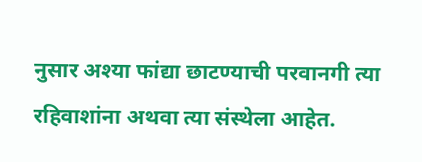नुसार अश्या फांद्या छाटण्याची परवानगी त्या रहिवाशांना अथवा त्या संस्थेला आहेत.